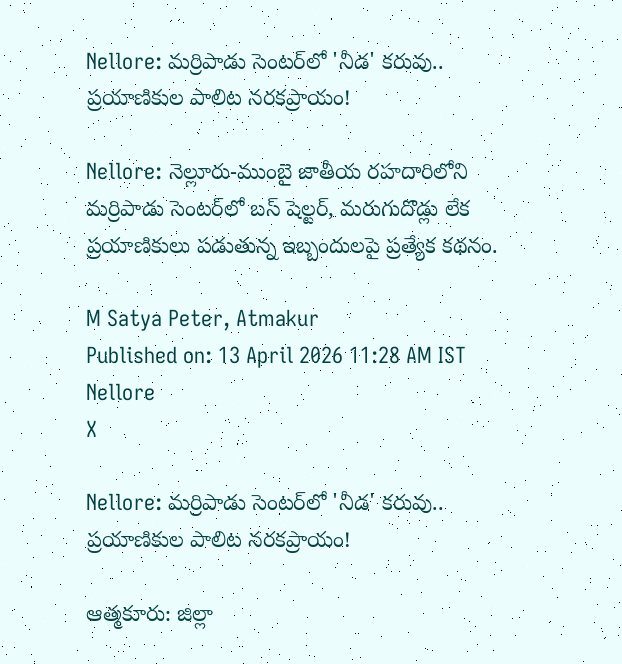Nellore: మర్రిపాడు సెంటర్‌లో 'నీడ' కరువు.. ప్రయాణికుల పాలిట నరకప్రాయం!

Nellore: నెల్లూరు-ముంబై జాతీయ రహదారిలోని మర్రిపాడు సెంటర్‌లో బస్ షెల్టర్, మరుగుదొడ్లు లేక ప్రయాణికులు పడుతున్న ఇబ్బందులపై ప్రత్యేక కథనం.

M Satya Peter, Atmakur
Published on: 13 April 2026 11:28 AM IST
Nellore
X

Nellore: మర్రిపాడు సెంటర్‌లో 'నీడ' కరువు.. ప్రయాణికుల పాలిట నరకప్రాయం!

ఆత్మకూరు: జిల్లా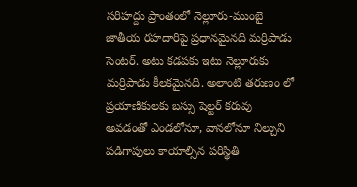సరిహద్దు ప్రాంతంలో నెల్లూరు-ముంబై జాతీయ రహదారిపై ప్రధానమైనది మర్రిపాడు సెంటర్. అటు కడపకు ఇటు నెల్లూరుకు మర్రిపాడు కీలకమైనది. అలాంటి తరుణం లో ప్రయాణికులకు బస్సు షెల్టర్ కరువు అవడంతో ఎండలోనూ, వానలోనూ నిల్చుని పడిగాపులు కాయాల్సిన పరిస్థితి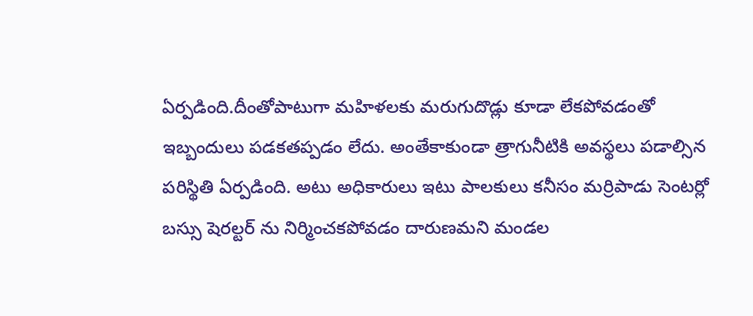ఏర్పడింది.దీంతోపాటుగా మహిళలకు మరుగుదొడ్లు కూడా లేకపోవడంతో ఇబ్బందులు పడకతప్పడం లేదు. అంతేకాకుండా త్రాగునీటికి అవస్థలు పడాల్సిన పరిస్థితి ఏర్పడింది. అటు అధికారులు ఇటు పాలకులు కనీసం మర్రిపాడు సెంటర్లో బస్సు షెరల్టర్ ను నిర్మించకపోవడం దారుణమని మండల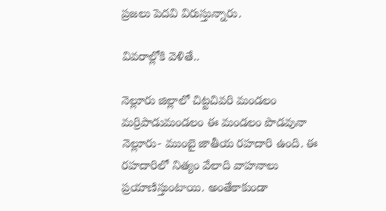ప్రజలు పెదవి విరుస్తున్నారు.

వివరాల్లోకి వెళితే..

నెల్లూరు జిల్లాలో చిట్టచివరి మండలం మర్రిపాడుమండలం ఈ మండలం పొడవునా నెల్లూరు- ముంబై జాతీయ రహదారి ఉంది. ఈ రహదారిలో నిత్యం వేలాది వాహనాలు ప్రయాణిస్తుంటాయి. అంతేకాకుండా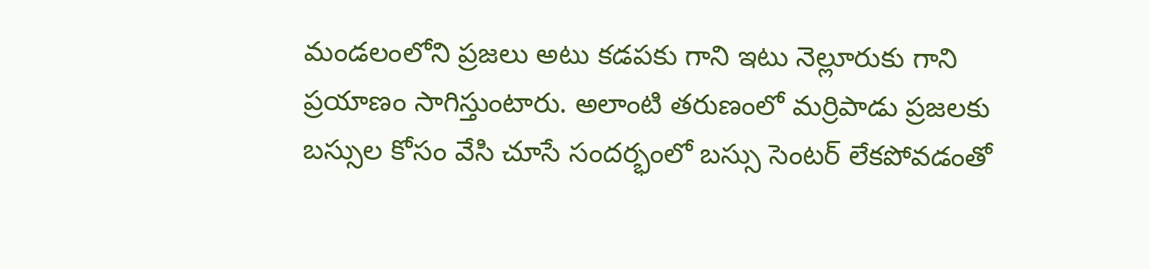మండలంలోని ప్రజలు అటు కడపకు గాని ఇటు నెల్లూరుకు గాని ప్రయాణం సాగిస్తుంటారు. అలాంటి తరుణంలో మర్రిపాడు ప్రజలకు బస్సుల కోసం వేసి చూసే సందర్భంలో బస్సు సెంటర్ లేకపోవడంతో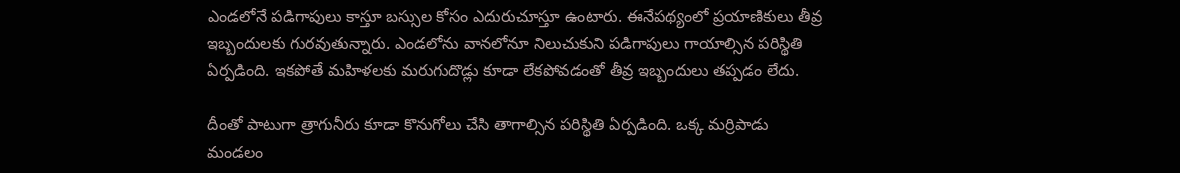ఎండలోనే పడిగాపులు కాస్తూ బస్సుల కోసం ఎదురుచూస్తూ ఉంటారు. ఈనేపథ్యంలో ప్రయాణికులు తీవ్ర ఇబ్బందులకు గురవుతున్నారు. ఎండలోను వానలోనూ నిలుచుకుని పడిగాపులు గాయాల్సిన పరిస్థితి ఏర్పడింది. ఇకపోతే మహిళలకు మరుగుదొడ్లు కూడా లేకపోవడంతో తీవ్ర ఇబ్బందులు తప్పడం లేదు.

దీంతో పాటుగా త్రాగునీరు కూడా కొనుగోలు చేసి తాగాల్సిన పరిస్థితి ఏర్పడింది. ఒక్క మర్రిపాడు మండలం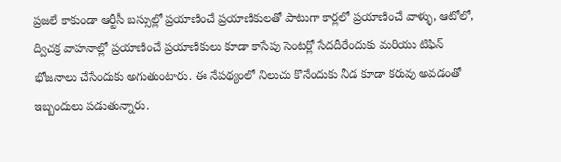ప్రజలే కాకుండా ఆర్టీసీ బస్సుల్లో ప్రయాణించే ప్రయాణికులతో పాటుగా కార్లలో ప్రయాణించే వాళ్ళు, ఆటోలో, ద్విచక్ర వాహనాల్లో ప్రయాణించే ప్రయాణికులు కూడా కాసేపు సెంటర్లో సేదదీరేందుకు మరియు టిఫిన్ భోజనాలు చేసేందుకు అగుతుంటారు. ఈ నేపథ్యంలో నిలుచు కొనేందుకు నీడ కూడా కరువు అవడంతో ఇబ్బందులు పడుతున్నారు.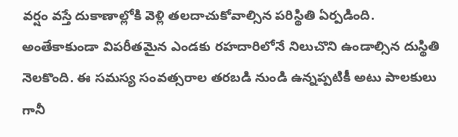వర్షం వస్తే దుకాణాల్లోకి వెళ్లి తలదాచుకోవాల్సిన పరిస్థితి ఏర్పడింది. అంతేకాకుండా విపరీతమైన ఎండకు రహదారిలోనే నిలుచొని ఉండాల్సిన దుస్థితి నెలకొంది. ఈ సమస్య సంవత్సరాల తరబడి నుండి ఉన్నప్పటికీ అటు పాలకులు గానీ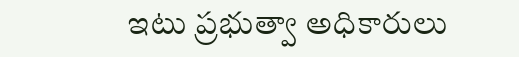ఇటు ప్రభుత్వా అధికారులు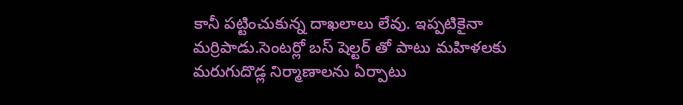కానీ పట్టించుకున్న దాఖలాలు లేవు. ఇప్పటికైనా మర్రిపాడు.సెంటర్లో బస్ షెల్టర్ తో పాటు మహిళలకు మరుగుదొడ్ల నిర్మాణాలను ఏర్పాటు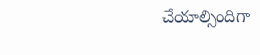చేయాల్సిందిగా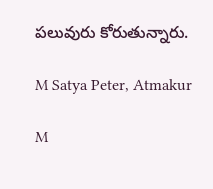పలువురు కోరుతున్నారు.

M Satya Peter, Atmakur

M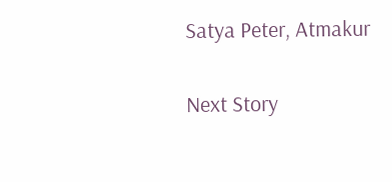Satya Peter, Atmakur

Next Story